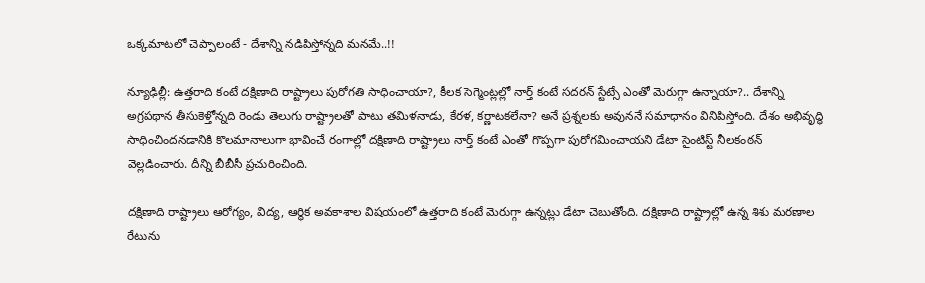ఒక్కమాటలో చెప్పాలంటే - దేశాన్ని నడిపిస్తోన్నది మనమే..!!

న్యూఢిల్లీ: ఉత్తరాది కంటే దక్షిణాది రాష్ట్రాలు పురోగతి సాధించాయా?, కీలక సెగ్మెంట్లల్లో నార్త్ కంటే సదరన్ స్టేట్సే ఎంతో మెరుగ్గా ఉన్నాయా?.. దేశాన్ని అగ్రపథాన తీసుకెళ్తోన్నది రెండు తెలుగు రాష్ట్రాలతో పాటు తమిళనాడు, కేరళ, కర్ణాటకలేనా? అనే ప్రశ్నలకు అవుననే సమాధానం వినిపిస్తోంది. దేశం అభివృద్ధి సాధించిందనడానికి కొలమానాలుగా భావించే రంగాల్లో దక్షిణాది రాష్ట్రాలు నార్త్ కంటే ఎంతో గొప్పగా పురోగమించాయని డేటా సైంటిస్ట్ నీలకంఠన్ వెల్లడించారు. దీన్ని బీబీసీ ప్రచురించింది.

దక్షిణాది రాష్ట్రాలు ఆరోగ్యం, విద్య, ఆర్థిక అవకాశాల విషయంలో ఉత్తరాది కంటే మెరుగ్గా ఉన్నట్లు డేటా చెబుతోంది. దక్షిణాది రాష్ట్రాల్లో ఉన్న శిశు మరణాల రేటును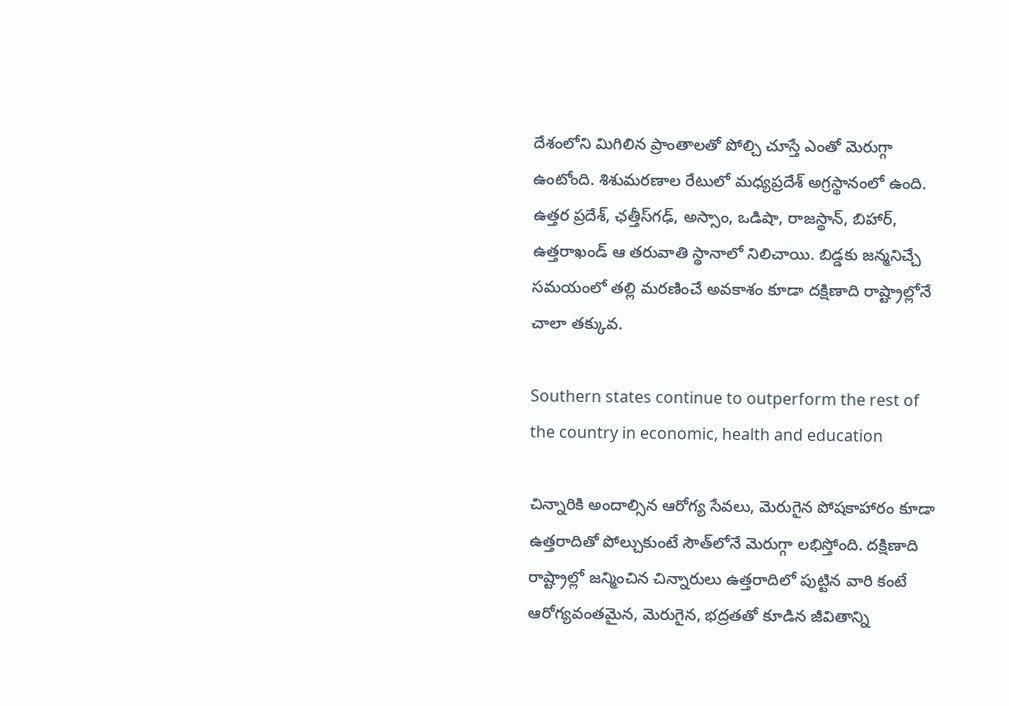దేశంలోని మిగిలిన ప్రాంతాలతో పోల్చి చూస్తే ఎంతో మెరుగ్గా ఉంటోంది. శిశుమరణాల రేటులో మధ్యప్రదేశ్ అగ్రస్థానంలో ఉంది. ఉత్తర ప్రదేశ్, ఛత్తీస్‌గఢ్, అస్సాం, ఒడిషా, రాజస్థాన్, బిహార్, ఉత్తరాఖండ్ ఆ తరువాతి స్థానాలో నిలిచాయి. బిడ్డకు జన్మనిచ్చే సమయంలో తల్లి మరణించే అవకాశం కూడా దక్షిణాది రాష్ట్రాల్లోనే చాలా తక్కువ.

Southern states continue to outperform the rest of the country in economic, health and education

చిన్నారికి అందాల్సిన ఆరోగ్య సేవలు, మెరుగైన పోషకాహారం కూడా ఉత్తరాదితో పోల్చుకుంటే సౌత్‌లోనే మెరుగ్గా లభిస్తోంది. దక్షిణాది రాష్ట్రాల్లో జన్మించిన చిన్నారులు ఉత్తరాదిలో పుట్టిన వారి కంటే ఆరోగ్యవంతమైన, మెరుగైన, భద్రతతో కూడిన జీవితాన్ని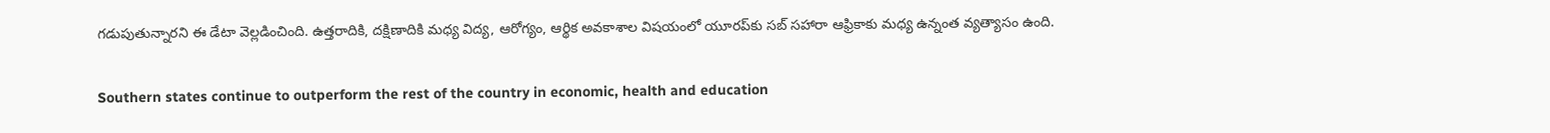గడుపుతున్నారని ఈ డేటా వెల్లడించింది. ఉత్తరాదికి, దక్షిణాదికి మధ్య విద్య, ఆరోగ్యం, ఆర్థిక అవకాశాల విషయంలో యూరప్‌కు సబ్ సహారా ఆఫ్రికాకు మధ్య ఉన్నంత వ్యత్యాసం ఉంది.

Southern states continue to outperform the rest of the country in economic, health and education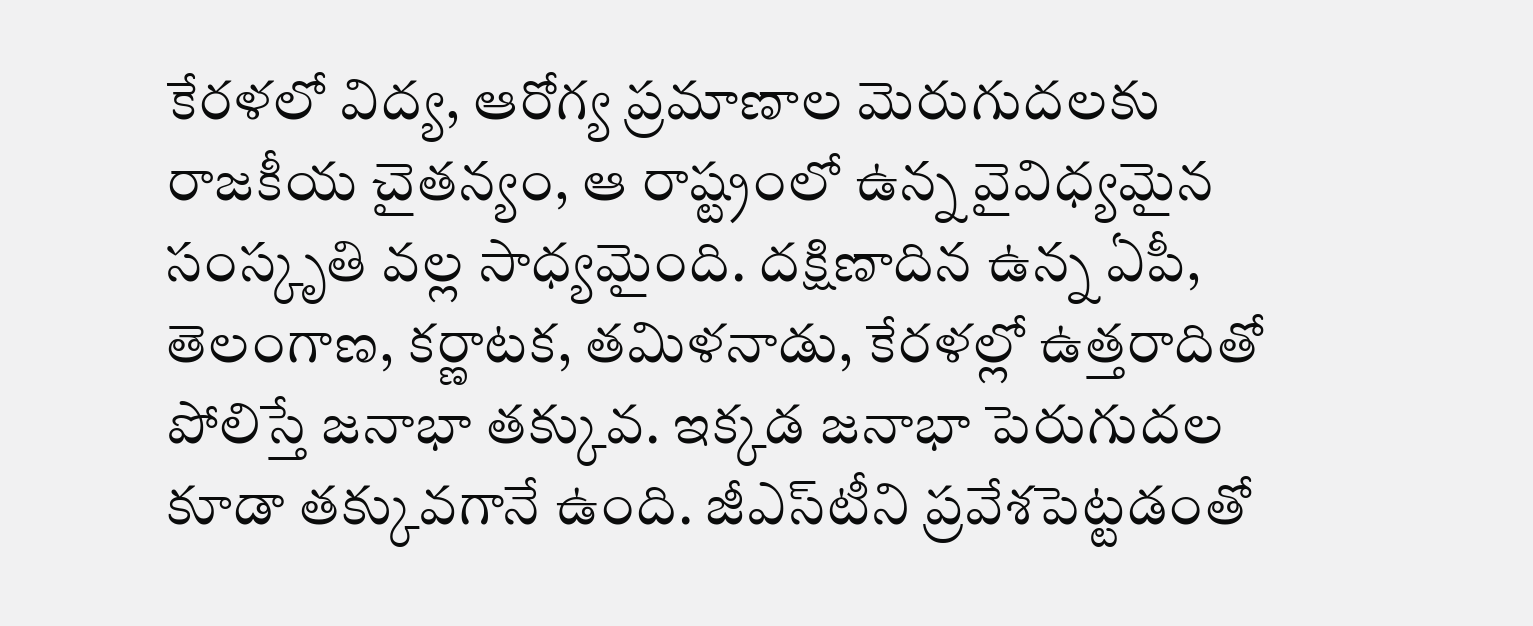కేరళలో విద్య, ఆరోగ్య ప్రమాణాల మెరుగుదలకు రాజకీయ చైతన్యం, ఆ రాష్ట్రంలో ఉన్న వైవిధ్యమైన సంస్కృతి వల్ల సాధ్యమైంది. దక్షిణాదిన ఉన్న ఏపీ, తెలంగాణ, కర్ణాటక, తమిళనాడు, కేరళల్లో ఉత్తరాదితో పోలిస్తే జనాభా తక్కువ. ఇక్కడ జనాభా పెరుగుదల కూడా తక్కువగానే ఉంది. జీఎస్‌టీని ప్రవేశపెట్టడంతో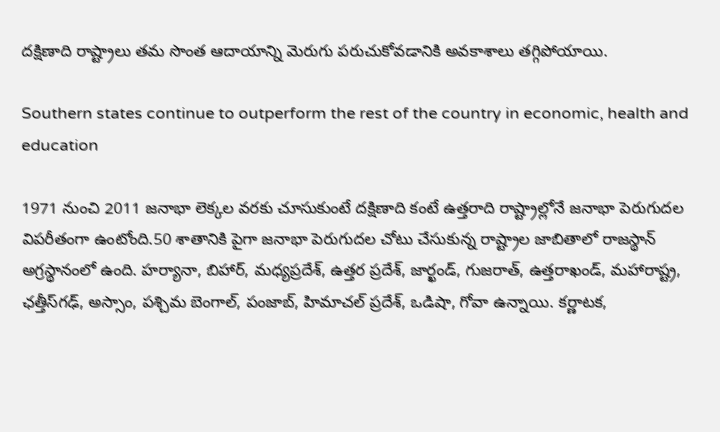దక్షిణాది రాష్ట్రాలు తమ సొంత ఆదాయాన్ని మెరుగు పరుచుకోవడానికి అవకాశాలు తగ్గిపోయాయి.

Southern states continue to outperform the rest of the country in economic, health and education

1971 నుంచి 2011 జనాభా లెక్కల వరకు చూసుకుంటే దక్షిణాది కంటే ఉత్తరాది రాష్ట్రాల్లోనే జనాభా పెరుగుదల విపరీతంగా ఉంటోంది.50 శాతానికి పైగా జనాభా పెరుగుదల చోటు చేసుకున్న రాష్ట్రాల జాబితాలో రాజస్థాన్ అగ్రస్థానంలో ఉంది. హర్యానా, బిహార్, మధ్యప్రదేశ్, ఉత్తర ప్రదేశ్, జార్ఖండ్, గుజరాత్, ఉత్తరాఖండ్, మహారాష్ట్ర, ఛత్తీస్‌గఢ్, అస్సాం, పశ్చిమ బెంగాల్, పంజాబ్, హిమాచల్ ప్రదేశ్, ఒడిషా, గోవా ఉన్నాయి. కర్ణాటక,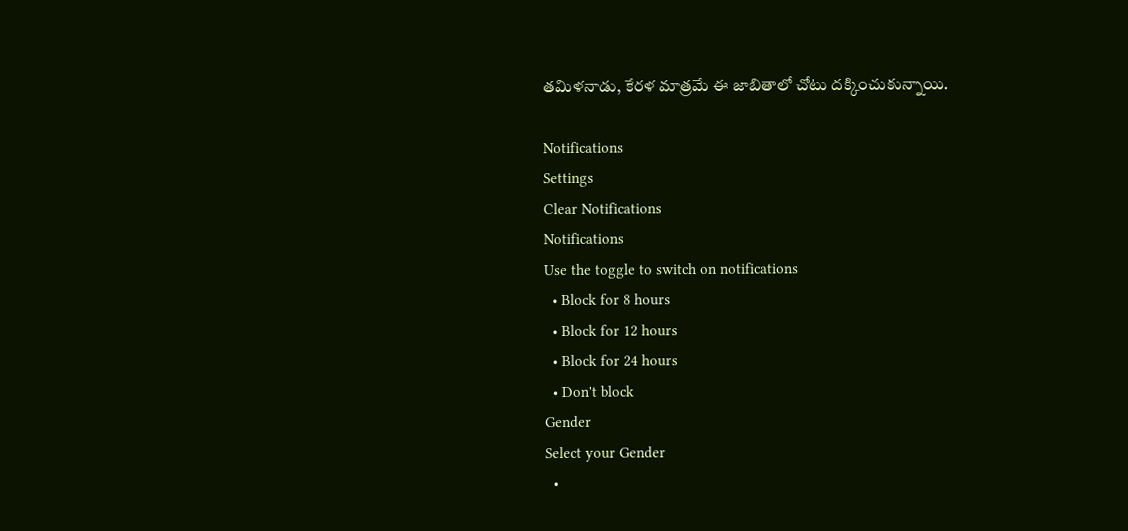తమిళనాడు, కేరళ మాత్రమే ఈ జాబితాలో చోటు దక్కించుకున్నాయి.

Notifications
Settings
Clear Notifications
Notifications
Use the toggle to switch on notifications
  • Block for 8 hours
  • Block for 12 hours
  • Block for 24 hours
  • Don't block
Gender
Select your Gender
  •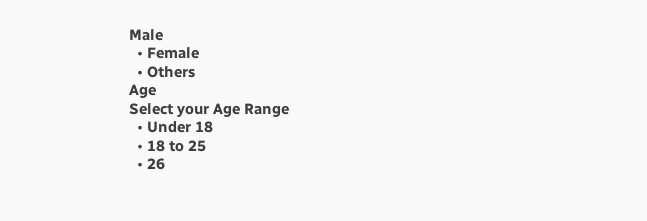Male
  • Female
  • Others
Age
Select your Age Range
  • Under 18
  • 18 to 25
  • 26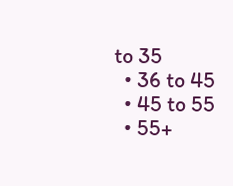to 35
  • 36 to 45
  • 45 to 55
  • 55+